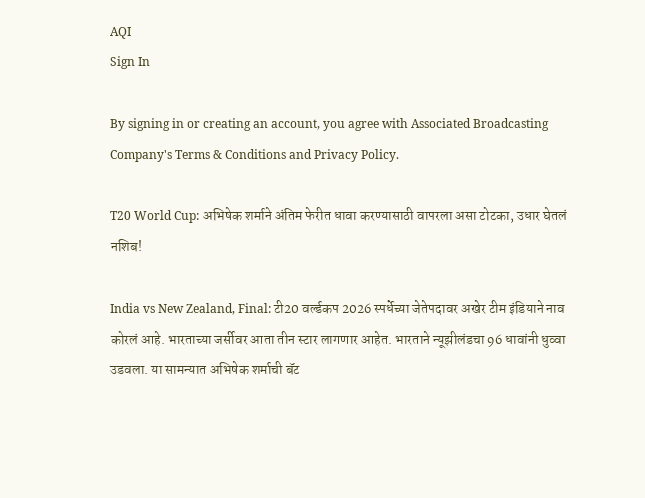AQI
Sign In

By signing in or creating an account, you agree with Associated Broadcasting Company's Terms & Conditions and Privacy Policy.

T20 World Cup: अभिषेक शर्माने अंतिम फेरीत धावा करण्यासाठी वापरला असा टोटका, उधार घेतलं नशिब!

India vs New Zealand, Final: टी20 वर्ल्डकप 2026 स्पर्धेच्या जेतेपदावर अखेर टीम इंडियाने नाव कोरलं आहे. भारताच्या जर्सीवर आता तीन स्टार लागणार आहेत. भारताने न्यूझीलंडचा 96 धावांनी धुव्वा उडवला. या सामन्यात अभिषेक शर्माची बॅट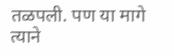तळपली. पण या मागे त्याने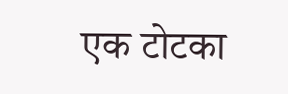एक टोटका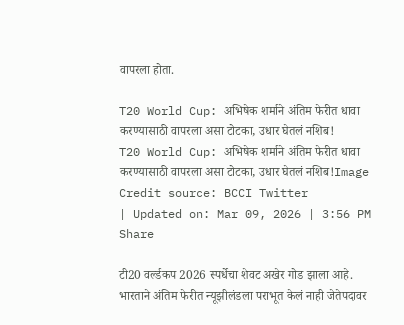वापरला होता.

T20 World Cup: अभिषेक शर्माने अंतिम फेरीत धावा करण्यासाठी वापरला असा टोटका, उधार घेतलं नशिब!
T20 World Cup: अभिषेक शर्माने अंतिम फेरीत धावा करण्यासाठी वापरला असा टोटका, उधार घेतलं नशिब!Image Credit source: BCCI Twitter
| Updated on: Mar 09, 2026 | 3:56 PM
Share

टी20 वर्ल्डकप 2026 स्पर्धेचा शेवट अखेर गोड झाला आहे. भारताने अंतिम फेरीत न्यूझीलंडला पराभूत केलं नाही जेतेपदावर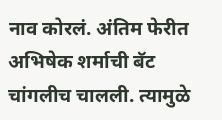नाव कोरलं. अंतिम फेरीत अभिषेक शर्माची बॅट चांगलीच चालली. त्यामुळे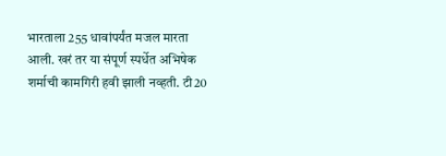भारताला 255 धावांपर्यंत मजल मारता आली. खरं तर या संपूर्ण स्पर्धेत अभिषेक शर्माची कामगिरी हवी झाली नव्हती. टी20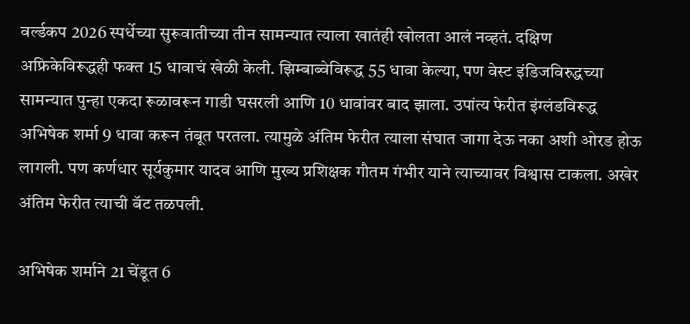वर्ल्डकप 2026 स्पर्धेच्या सुरूवातीच्या तीन सामन्यात त्याला खातंही खोलता आलं नव्हतं. दक्षिण अफ्रिकेविरूद्धही फक्त 15 धावाचं खेळी केली. झिम्बाब्वेविरूद्ध 55 धावा केल्या, पण वेस्ट इंडिजविरुद्धच्या सामन्यात पुन्हा एकदा रूळावरून गाडी घसरली आणि 10 धावांवर बाद झाला. उपांत्य फेरीत इंग्लंडविरूद्ध अभिषेक शर्मा 9 धावा करून तंबूत परतला. त्यामुळे अंतिम फेरीत त्याला संघात जागा देऊ नका अशी ओरड होऊ लागली. पण कर्णधार सूर्यकुमार यादव आणि मुख्य प्रशिक्षक गौतम गंभीर याने त्याच्यावर विश्वास टाकला. अखेर अंतिम फेरीत त्याची बॅट तळपली.

अभिषेक शर्माने 21 चेंडूत 6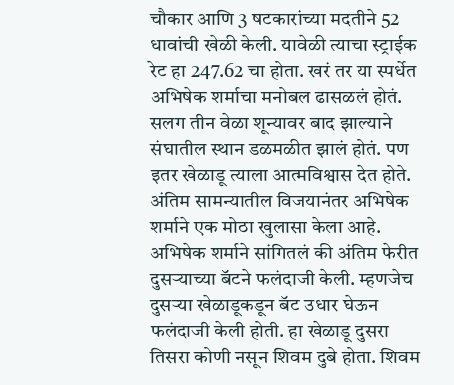चौकार आणि 3 षटकारांच्या मदतीने 52 धावांची खेळी केली. यावेळी त्याचा स्ट्राईक रेट हा 247.62 चा होता. खरं तर या स्पर्धेत अभिषेक शर्माचा मनोबल ढासळलं होतं. सलग तीन वेळा शून्यावर बाद झाल्याने संघातील स्थान डळमळीत झालं होतं. पण इतर खेळाडू त्याला आत्मविश्वास देत होते. अंतिम सामन्यातील विजयानंतर अभिषेक शर्माने एक मोठा खुलासा केला आहे. अभिषेक शर्माने सांगितलं की अंतिम फेरीत दुसऱ्याच्या बॅटने फलंदाजी केली. म्हणजेच दुसऱ्या खेळाडूकडून बॅट उधार घेऊन फलंदाजी केली होती. हा खेळाडू दुसरा तिसरा कोणी नसून शिवम दुबे होता. शिवम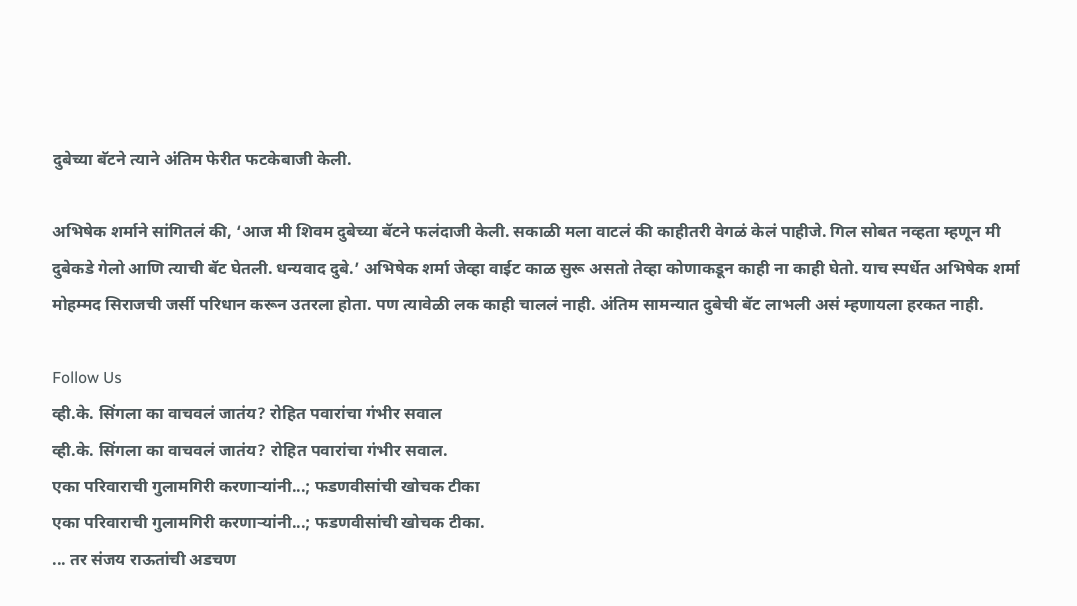दुबेच्या बॅटने त्याने अंतिम फेरीत फटकेबाजी केली.

अभिषेक शर्माने सांगितलं की, ‘आज मी शिवम दुबेच्या बॅटने फलंदाजी केली. सकाळी मला वाटलं की काहीतरी वेगळं केलं पाहीजे. गिल सोबत नव्हता म्हणून मी दुबेकडे गेलो आणि त्याची बॅट घेतली. धन्यवाद दुबे.’ अभिषेक शर्मा जेव्हा वाईट काळ सुरू असतो तेव्हा कोणाकडून काही ना काही घेतो. याच स्पर्धेत अभिषेक शर्मा मोहम्मद सिराजची जर्सी परिधान करून उतरला होता. पण त्यावेळी लक काही चाललं नाही. अंतिम सामन्यात दुबेची बॅट लाभली असं म्हणायला हरकत नाही.

Follow Us
व्ही.के. सिंगला का वाचवलं जातंय? रोहित पवारांचा गंभीर सवाल
व्ही.के. सिंगला का वाचवलं जातंय? रोहित पवारांचा गंभीर सवाल.
एका परिवाराची गुलामगिरी करणाऱ्यांनी...; फडणवीसांची खोचक टीका
एका परिवाराची गुलामगिरी करणाऱ्यांनी...; फडणवीसांची खोचक टीका.
... तर संजय राऊतांची अडचण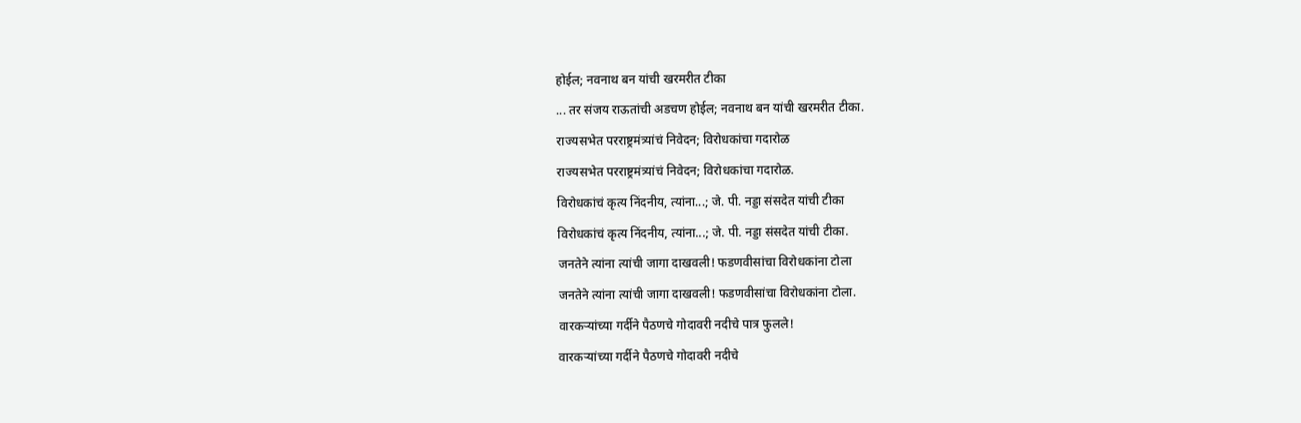होईल; नवनाथ बन यांची खरमरीत टीका
... तर संजय राऊतांची अडचण होईल; नवनाथ बन यांची खरमरीत टीका.
राज्यसभेत परराष्ट्रमंत्र्यांचं निवेदन; विरोधकांचा गदारोळ
राज्यसभेत परराष्ट्रमंत्र्यांचं निवेदन; विरोधकांचा गदारोळ.
विरोधकांचं कृत्य निंदनीय, त्यांना...; जे. पी. नड्डा संसदेत यांची टीका
विरोधकांचं कृत्य निंदनीय, त्यांना...; जे. पी. नड्डा संसदेत यांची टीका.
जनतेने त्यांना त्यांची जागा दाखवली! फडणवीसांचा विरोधकांना टोला
जनतेने त्यांना त्यांची जागा दाखवली! फडणवीसांचा विरोधकांना टोला.
वारकऱ्यांच्या गर्दीने पैठणचे गोदावरी नदीचे पात्र फुलले!
वारकऱ्यांच्या गर्दीने पैठणचे गोदावरी नदीचे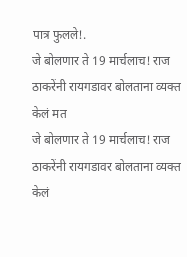पात्र फुलले!.
जे बोलणार ते 19 मार्चलाच! राज ठाकरेंनी रायगडावर बोलताना व्यक्त केलं मत
जे बोलणार ते 19 मार्चलाच! राज ठाकरेंनी रायगडावर बोलताना व्यक्त केलं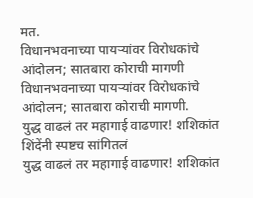मत.
विधानभवनाच्या पायऱ्यांवर विरोधकांचे आंदोलन; सातबारा कोराची मागणी
विधानभवनाच्या पायऱ्यांवर विरोधकांचे आंदोलन; सातबारा कोराची मागणी.
युद्ध वाढलं तर महागाई वाढणार! शशिकांत शिंदेंनी स्पष्टच सांगितलं
युद्ध वाढलं तर महागाई वाढणार! शशिकांत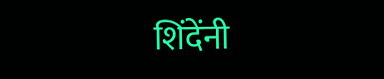शिंदेंनी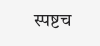स्पष्टच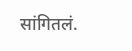सांगितलं.